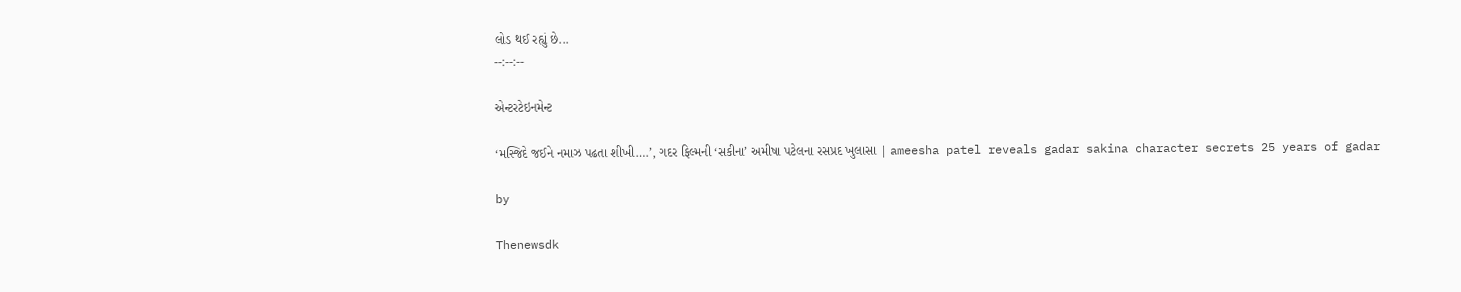લોડ થઈ રહ્યું છે...
--:--:--

એન્ટરટેઇનમેન્ટ

‘મસ્જિદે જઈને નમાઝ પઢતા શીખી….’, ગદર ફિલ્મની ‘સકીના’ અમીષા પટેલના રસપ્રદ ખુલાસા | ameesha patel reveals gadar sakina character secrets 25 years of gadar

by

Thenewsdk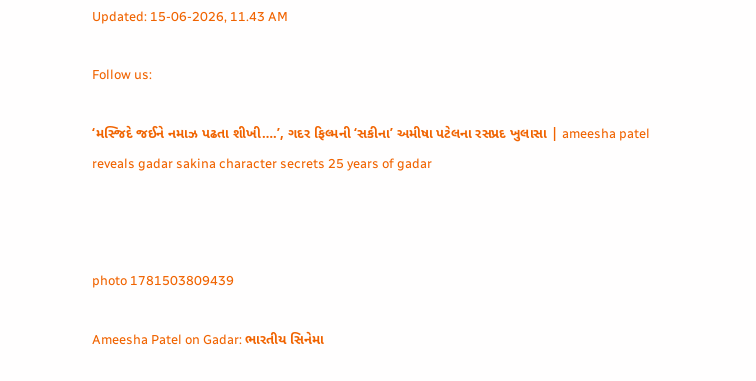Updated: 15-06-2026, 11.43 AM

Follow us:

‘મસ્જિદે જઈને નમાઝ પઢતા શીખી….’, ગદર ફિલ્મની ‘સકીના’ અમીષા પટેલના રસપ્રદ ખુલાસા | ameesha patel reveals gadar sakina character secrets 25 years of gadar



photo 1781503809439

Ameesha Patel on Gadar: ભારતીય સિનેમા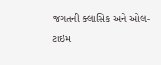જગતની ક્લાસિક અને ઓલ-ટાઇમ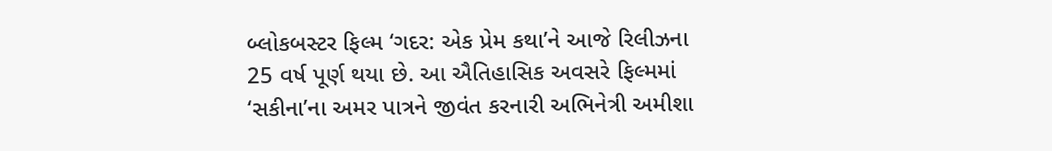બ્લોકબસ્ટર ફિલ્મ ‘ગદર: એક પ્રેમ કથા’ને આજે રિલીઝના 25 વર્ષ પૂર્ણ થયા છે. આ ઐતિહાસિક અવસરે ફિલ્મમાં ‘સકીના’ના અમર પાત્રને જીવંત કરનારી અભિનેત્રી અમીશા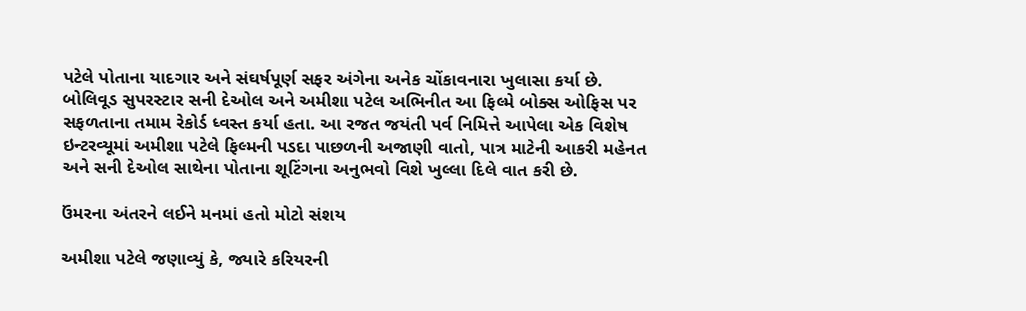પટેલે પોતાના યાદગાર અને સંઘર્ષપૂર્ણ સફર અંગેના અનેક ચોંકાવનારા ખુલાસા કર્યા છે. બોલિવૂડ સુપરસ્ટાર સની દેઓલ અને અમીશા પટેલ અભિનીત આ ફિલ્મે બોક્સ ઓફિસ પર સફળતાના તમામ રેકોર્ડ ધ્વસ્ત કર્યા હતા. આ રજત જયંતી પર્વ નિમિત્તે આપેલા એક વિશેષ ઇન્ટરવ્યૂમાં અમીશા પટેલે ફિલ્મની પડદા પાછળની અજાણી વાતો, પાત્ર માટેની આકરી મહેનત અને સની દેઓલ સાથેના પોતાના શૂટિંગના અનુભવો વિશે ખુલ્લા દિલે વાત કરી છે.

ઉંમરના અંતરને લઈને મનમાં હતો મોટો સંશય

અમીશા પટેલે જણાવ્યું કે, જ્યારે કરિયરની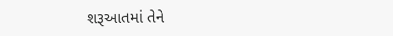શરૂઆતમાં તેને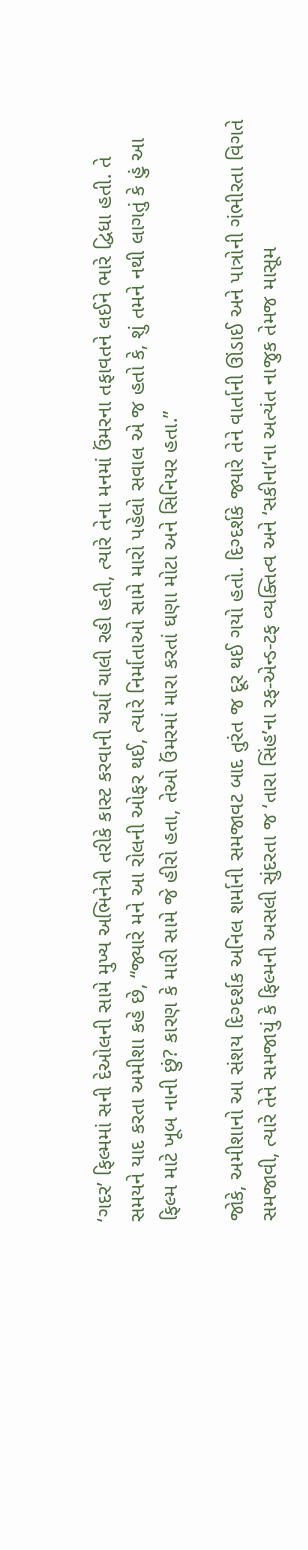‘ગદર’ ફિલ્મમાં સની દેઓલની સામે મુખ્ય અભિનેત્રી તરીકે કાસ્ટ કરવાની ચર્ચા ચાલી રહી હતી, ત્યારે તેના મનમાં ઉંમરના તફાવતને લઈને ભારે દ્વિધા હતી. તે સમયને યાદ કરતા અમીશા કહે છે, “જ્યારે મને આ રોલની ઓફર થઈ, ત્યારે નિર્માતાઓ સામે મારો પહેલો સવાલ એ જ હતો કે, શું તમને નથી લાગતું કે હું આ ફિલ્મ માટે ખૂબ નાની છું? કારણ કે મારી સામે જે હીરો હતા, તેઓ ઉંમરમાં મારા કરતાં ઘણા મોટા અને સિનિયર હતા.”

જોકે, અમીશાનો આ સંશય દિગ્દર્શક અનિલ શર્માની સમજાવટ બાદ તુરંત જ દૂર થઈ ગયો હતો. દિગ્દર્શકે જ્યારે તેને વાર્તાની ઊંડાઈ અને પાત્રોની ગંભીરતા વિગતે સમજાવી, ત્યારે તેને સમજાયું કે ફિલ્મની અસલી સુંદરતા જ ‘તારા સિંહ’ના રફ-એન્ડ-ટફ વ્યક્તિત્વ અને ‘સકીના’ના અત્યંત નાજુક તેમજ માસૂમ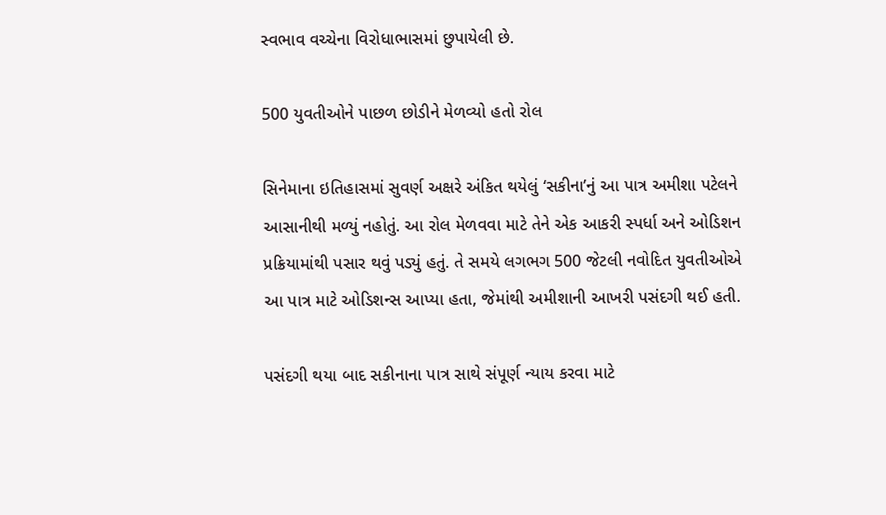સ્વભાવ વચ્ચેના વિરોધાભાસમાં છુપાયેલી છે.

500 યુવતીઓને પાછળ છોડીને મેળવ્યો હતો રોલ

સિનેમાના ઇતિહાસમાં સુવર્ણ અક્ષરે અંકિત થયેલું ‘સકીના’નું આ પાત્ર અમીશા પટેલને આસાનીથી મળ્યું નહોતું. આ રોલ મેળવવા માટે તેને એક આકરી સ્પર્ધા અને ઓડિશન પ્રક્રિયામાંથી પસાર થવું પડ્યું હતું. તે સમયે લગભગ 500 જેટલી નવોદિત યુવતીઓએ આ પાત્ર માટે ઓડિશન્સ આપ્યા હતા, જેમાંથી અમીશાની આખરી પસંદગી થઈ હતી.

પસંદગી થયા બાદ સકીનાના પાત્ર સાથે સંપૂર્ણ ન્યાય કરવા માટે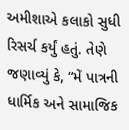અમીશાએ કલાકો સુધી રિસર્ચ કર્યું હતું. તેણે જણાવ્યું કે, “મેં પાત્રની ધાર્મિક અને સામાજિક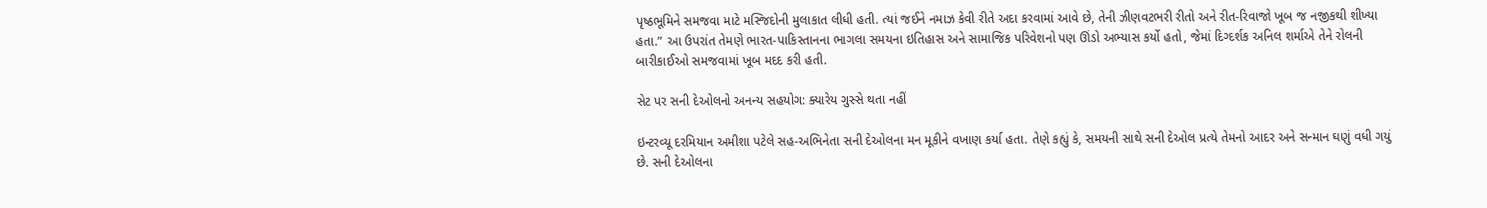પૃષ્ઠભૂમિને સમજવા માટે મસ્જિદોની મુલાકાત લીધી હતી. ત્યાં જઈને નમાઝ કેવી રીતે અદા કરવામાં આવે છે, તેની ઝીણવટભરી રીતો અને રીત-રિવાજો ખૂબ જ નજીકથી શીખ્યા હતા.” આ ઉપરાંત તેમણે ભારત-પાકિસ્તાનના ભાગલા સમયના ઇતિહાસ અને સામાજિક પરિવેશનો પણ ઊંડો અભ્યાસ કર્યો હતો, જેમાં દિગ્દર્શક અનિલ શર્માએ તેને રોલની બારીકાઈઓ સમજવામાં ખૂબ મદદ કરી હતી.

સેટ પર સની દેઓલનો અનન્ય સહયોગ: ક્યારેય ગુસ્સે થતા નહીં

ઇન્ટરવ્યૂ દરમિયાન અમીશા પટેલે સહ-અભિનેતા સની દેઓલના મન મૂકીને વખાણ કર્યા હતા. તેણે કહ્યું કે, સમયની સાથે સની દેઓલ પ્રત્યે તેમનો આદર અને સન્માન ઘણું વધી ગયું છે. સની દેઓલના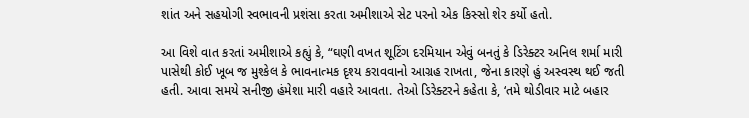શાંત અને સહયોગી સ્વભાવની પ્રશંસા કરતા અમીશાએ સેટ પરનો એક કિસ્સો શેર કર્યો હતો.

આ વિશે વાત કરતાં અમીશાએ કહ્યું કે, “ઘણી વખત શૂટિંગ દરમિયાન એવું બનતું કે ડિરેક્ટર અનિલ શર્મા મારી પાસેથી કોઈ ખૂબ જ મુશ્કેલ કે ભાવનાત્મક દૃશ્ય કરાવવાનો આગ્રહ રાખતા, જેના કારણે હું અસ્વસ્થ થઈ જતી હતી. આવા સમયે સનીજી હંમેશા મારી વહારે આવતા. તેઓ ડિરેક્ટરને કહેતા કે, ‘તમે થોડીવાર માટે બહાર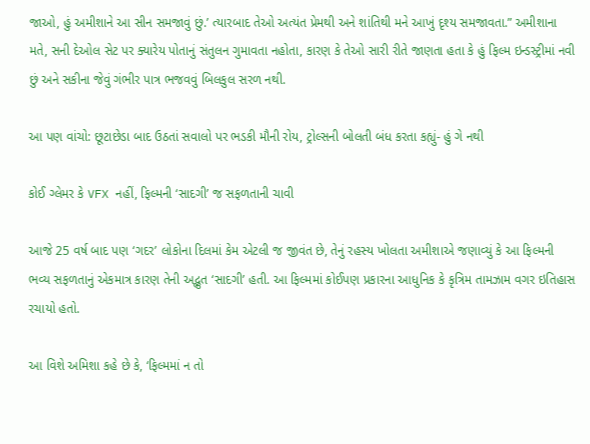જાઓ, હું અમીશાને આ સીન સમજાવું છું.’ ત્યારબાદ તેઓ અત્યંત પ્રેમથી અને શાંતિથી મને આખું દૃશ્ય સમજાવતા.” અમીશાના મતે, સની દેઓલ સેટ પર ક્યારેય પોતાનું સંતુલન ગુમાવતા નહોતા, કારણ કે તેઓ સારી રીતે જાણતા હતા કે હું ફિલ્મ ઇન્ડસ્ટ્રીમાં નવી છું અને સકીના જેવું ગંભીર પાત્ર ભજવવું બિલકુલ સરળ નથી.

આ પણ વાંચો: છૂટાછેડા બાદ ઉઠતાં સવાલો પર ભડકી મૌની રોય, ટ્રોલ્સની બોલતી બંધ કરતા કહ્યું- હું ગે નથી

કોઈ ગ્લેમર કે VFX નહીં, ફિલ્મની ‘સાદગી’ જ સફળતાની ચાવી

આજે 25 વર્ષ બાદ પણ ‘ગદર’ લોકોના દિલમાં કેમ એટલી જ જીવંત છે, તેનું રહસ્ય ખોલતા અમીશાએ જણાવ્યું કે આ ફિલ્મની ભવ્ય સફળતાનું એકમાત્ર કારણ તેની અદ્ભુત ‘સાદગી’ હતી. આ ફિલ્મમાં કોઈપણ પ્રકારના આધુનિક કે કૃત્રિમ તામઝામ વગર ઇતિહાસ રચાયો હતો.

આ વિશે અમિશા કહે છે કે, ‘ફિલ્મમાં ન તો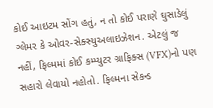કોઈ આઇટમ સોંગ હતું, ન તો કોઈ પરાણે ઘુસાડેલું ગ્લેમર કે ઓવર-સેક્સ્યુઅલાઇઝેશન. એટલું જ નહીં, ફિલ્મમાં કોઈ કમ્પ્યુટર ગ્રાફિક્સ (VFX)નો પણ સહારો લેવાયો નહોતો. ફિલ્મના સેકન્ડ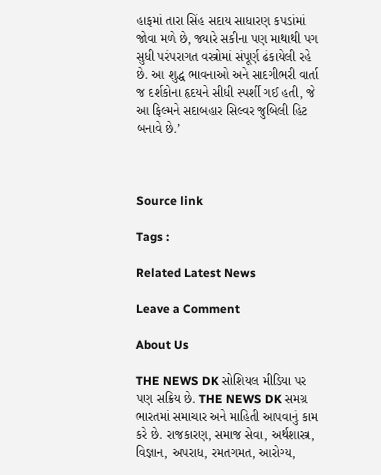હાફમાં તારા સિંહ સદાય સાધારણ કપડાંમાં જોવા મળે છે, જ્યારે સકીના પણ માથાથી પગ સુધી પરંપરાગત વસ્ત્રોમાં સંપૂર્ણ ઢંકાયેલી રહે છે. આ શુદ્ધ ભાવનાઓ અને સાદગીભરી વાર્તા જ દર્શકોના હૃદયને સીધી સ્પર્શી ગઈ હતી, જે આ ફિલ્મને સદાબહાર સિલ્વર જુબિલી હિટ બનાવે છે.’



Source link

Tags :

Related Latest News

Leave a Comment

About Us

THE NEWS DK સોશિયલ મીડિયા પર પણ સક્રિય છે. THE NEWS DK સમગ્ર ભારતમાં સમાચાર અને માહિતી આપવાનું કામ કરે છે. રાજકારણ, સમાજ સેવા, અર્થશાસ્ત્ર, વિજ્ઞાન, અપરાધ, રમતગમત, આરોગ્ય,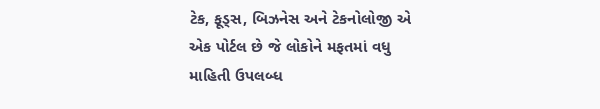ટેક, ફૂડ્સ, બિઝનેસ અને ટેકનોલોજી એ એક પોર્ટલ છે જે લોકોને મફતમાં વધુ માહિતી ઉપલબ્ધ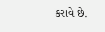કરાવે છે.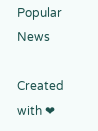Popular News

Created with ❤